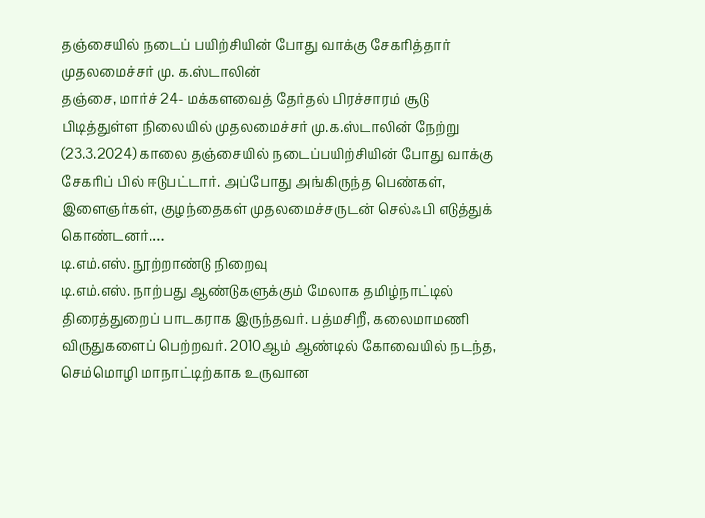தஞ்சையில் நடைப் பயிற்சியின் போது வாக்கு சேகரித்தார் முதலமைச்சர் மு. க.ஸ்டாலின்
தஞ்சை, மார்ச் 24- மக்களவைத் தேர்தல் பிரச்சாரம் சூடு பிடித்துள்ள நிலையில் முதலமைச்சர் மு.க.ஸ்டாலின் நேற்று (23.3.2024) காலை தஞ்சையில் நடைப்பயிற்சியின் போது வாக்கு சேகரிப் பில் ஈடுபட்டார். அப்போது அங்கிருந்த பெண்கள், இளைஞர்கள், குழந்தைகள் முதலமைச்சருடன் செல்ஃபி எடுத்துக் கொண்டனர்.…
டி.எம்.எஸ். நூற்றாண்டு நிறைவு
டி.எம்.எஸ். நாற்பது ஆண்டுகளுக்கும் மேலாக தமிழ்நாட்டில் திரைத்துறைப் பாடகராக இருந்தவர். பத்மசிறீ, கலைமாமணி விருதுகளைப் பெற்றவர். 2010ஆம் ஆண்டில் கோவையில் நடந்த, செம்மொழி மாநாட்டிற்காக உருவான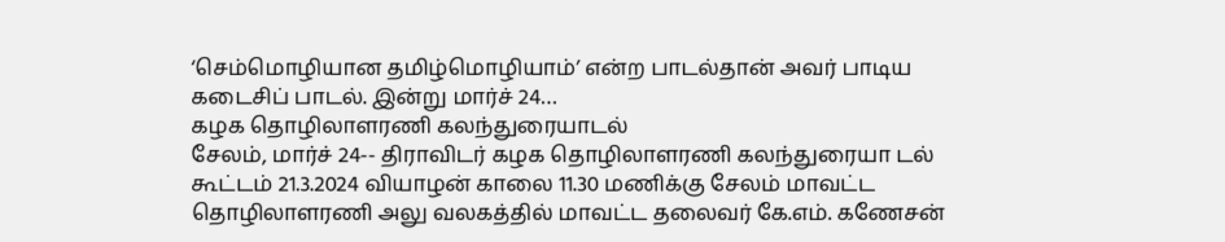‘செம்மொழியான தமிழ்மொழியாம்’ என்ற பாடல்தான் அவர் பாடிய கடைசிப் பாடல். இன்று மார்ச் 24…
கழக தொழிலாளரணி கலந்துரையாடல்
சேலம், மார்ச் 24-- திராவிடர் கழக தொழிலாளரணி கலந்துரையா டல் கூட்டம் 21.3.2024 வியாழன் காலை 11.30 மணிக்கு சேலம் மாவட்ட தொழிலாளரணி அலு வலகத்தில் மாவட்ட தலைவர் கே.எம். கணேசன்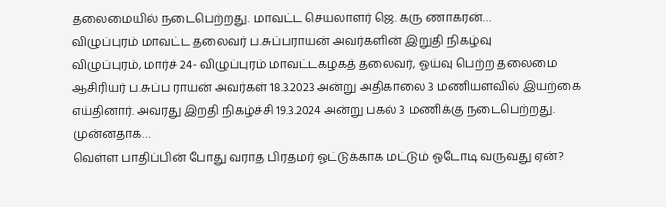தலைமையில் நடைபெற்றது. மாவட்ட செயலாளர் ஜெ. கரு ணாகரன்…
விழுப்புரம் மாவட்ட தலைவர் ப.சுப்பராயன் அவர்களின் இறுதி நிகழ்வு
விழுப்புரம், மார்ச் 24- விழுப்புரம் மாவட்டகழகத் தலைவர், ஓய்வு பெற்ற தலைமை ஆசிரியர் ப.சுப்ப ராயன் அவர்கள் 18.3.2023 அன்று அதிகாலை 3 மணியளவில் இயற்கை எய்தினார். அவரது இறதி நிகழ்ச்சி 19.3.2024 அன்று பகல் 3 மணிக்கு நடைபெற்றது. முன்னதாக…
வெள்ள பாதிப்பின் போது வராத பிரதமர் ஓட்டுக்காக மட்டும் ஓடோடி வருவது ஏன்?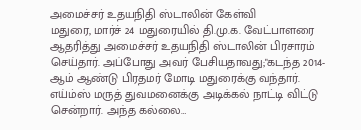அமைச்சர் உதயநிதி ஸ்டாலின் கேள்வி
மதுரை, மார்ச் 24 மதுரையில் தி.மு.க. வேட்பாளரை ஆதரித்து அமைச்சர் உதயநிதி ஸ்டாலின் பிரசாரம் செய்தார். அப்போது அவர் பேசியதாவது;"கடந்த 2014-ஆம் ஆண்டு பிரதமர் மோடி மதுரைக்கு வந்தார். எய்ம்ஸ் மருத் துவமனைக்கு அடிக்கல் நாட்டி விட்டு சென்றார். அந்த கல்லை…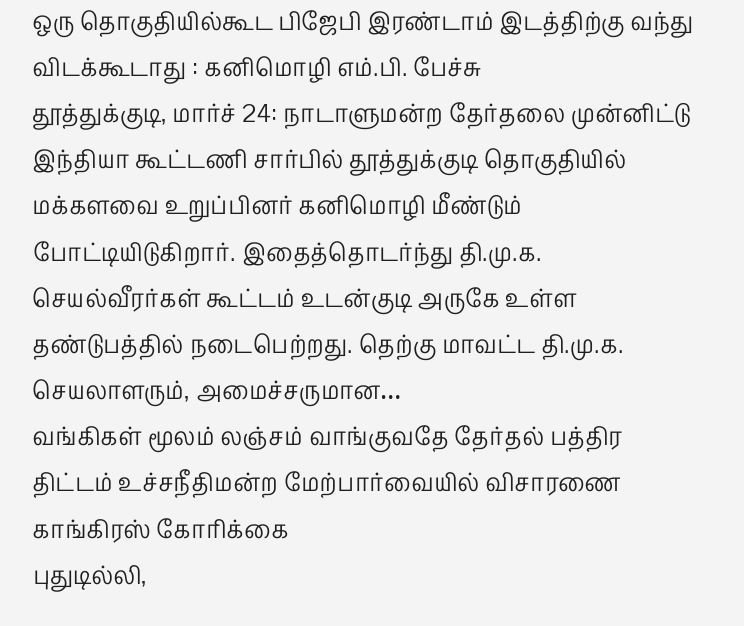ஒரு தொகுதியில்கூட பிஜேபி இரண்டாம் இடத்திற்கு வந்து விடக்கூடாது : கனிமொழி எம்.பி. பேச்சு
தூத்துக்குடி, மார்ச் 24: நாடாளுமன்ற தேர்தலை முன்னிட்டு இந்தியா கூட்டணி சார்பில் தூத்துக்குடி தொகுதியில் மக்களவை உறுப்பினர் கனிமொழி மீண்டும் போட்டியிடுகிறார். இதைத்தொடர்ந்து தி.மு.க. செயல்வீரர்கள் கூட்டம் உடன்குடி அருகே உள்ள தண்டுபத்தில் நடைபெற்றது. தெற்கு மாவட்ட தி.மு.க. செயலாளரும், அமைச்சருமான…
வங்கிகள் மூலம் லஞ்சம் வாங்குவதே தேர்தல் பத்திர திட்டம் உச்சநீதிமன்ற மேற்பார்வையில் விசாரணை காங்கிரஸ் கோரிக்கை
புதுடில்லி,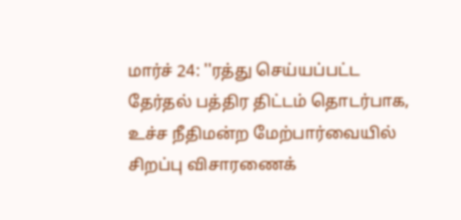மார்ச் 24: ''ரத்து செய்யப்பட்ட தேர்தல் பத்திர திட்டம் தொடர்பாக, உச்ச நீதிமன்ற மேற்பார்வையில் சிறப்பு விசாரணைக்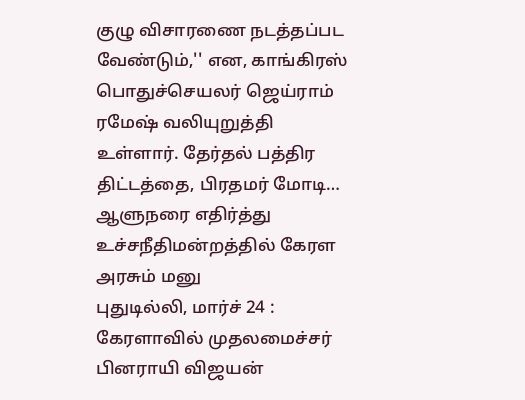குழு விசாரணை நடத்தப்பட வேண்டும்,'' என, காங்கிரஸ் பொதுச்செயலர் ஜெய்ராம் ரமேஷ் வலியுறுத்தி உள்ளார். தேர்தல் பத்திர திட்டத்தை, பிரதமர் மோடி…
ஆளுநரை எதிர்த்து உச்சநீதிமன்றத்தில் கேரள அரசும் மனு
புதுடில்லி, மார்ச் 24 : கேரளாவில் முதலமைச்சர் பினராயி விஜயன்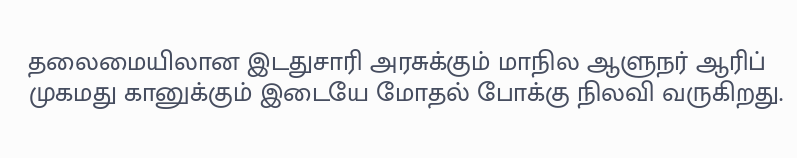தலைமையிலான இடதுசாரி அரசுக்கும் மாநில ஆளுநர் ஆரிப் முகமது கானுக்கும் இடையே மோதல் போக்கு நிலவி வருகிறது.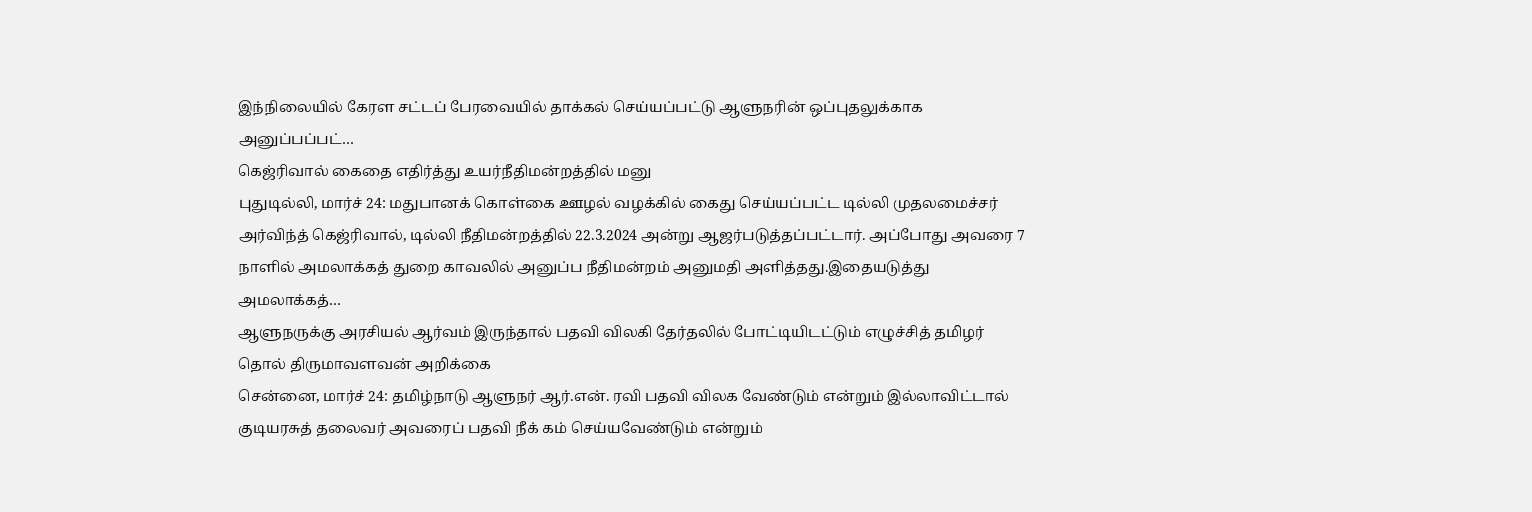இந்நிலையில் கேரள சட்டப் பேரவையில் தாக்கல் செய்யப்பட்டு ஆளுநரின் ஒப்புதலுக்காக அனுப்பப்பட்…
கெஜ்ரிவால் கைதை எதிர்த்து உயர்நீதிமன்றத்தில் மனு
புதுடில்லி, மார்ச் 24: மதுபானக் கொள்கை ஊழல் வழக்கில் கைது செய்யப்பட்ட டில்லி முதலமைச்சர் அர்விந்த் கெஜ்ரிவால், டில்லி நீதிமன்றத்தில் 22.3.2024 அன்று ஆஜர்படுத்தப்பட்டார். அப்போது அவரை 7 நாளில் அமலாக்கத் துறை காவலில் அனுப்ப நீதிமன்றம் அனுமதி அளித்தது.இதையடுத்து அமலாக்கத்…
ஆளுநருக்கு அரசியல் ஆர்வம் இருந்தால் பதவி விலகி தேர்தலில் போட்டியிடட்டும் எழுச்சித் தமிழர் தொல் திருமாவளவன் அறிக்கை
சென்னை, மார்ச் 24: தமிழ்நாடு ஆளுநர் ஆர்.என். ரவி பதவி விலக வேண்டும் என்றும் இல்லாவிட்டால் குடியரசுத் தலைவர் அவரைப் பதவி நீக் கம் செய்யவேண்டும் என்றும்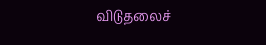விடுதலைச்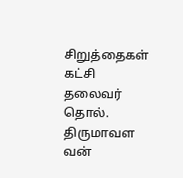சிறுத்தைகள் கட்சி தலைவர் தொல். திருமாவள வன்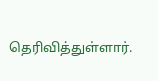தெரிவித்துள்ளார்.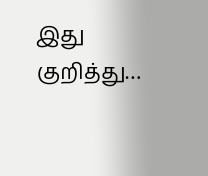இது குறித்து…